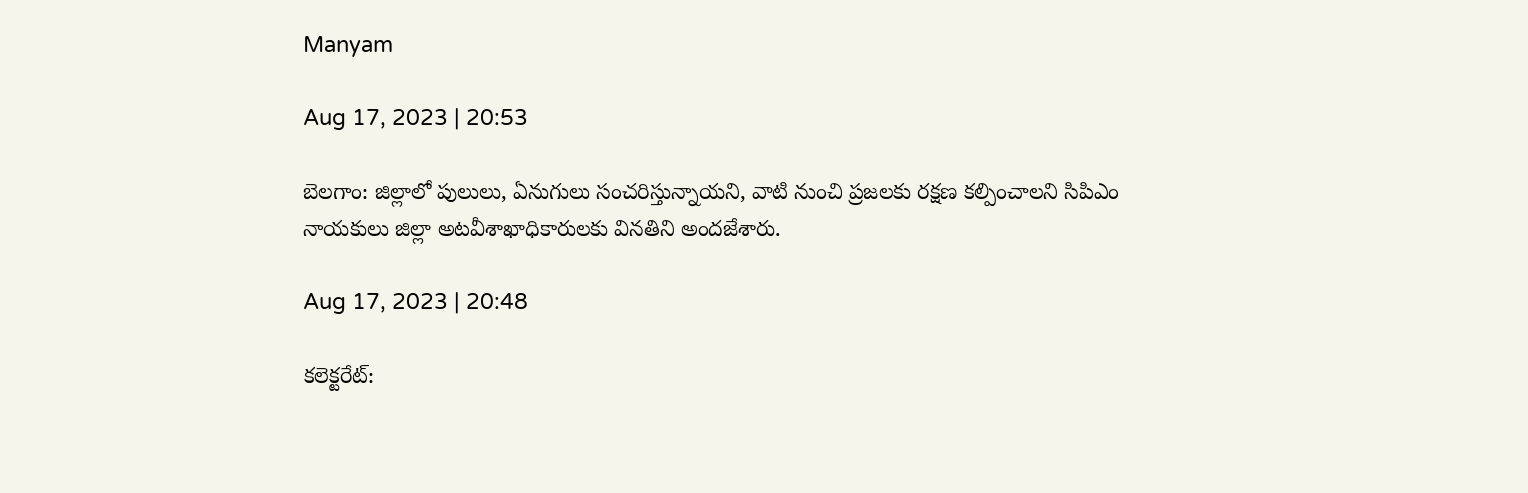Manyam

Aug 17, 2023 | 20:53

బెలగాం: జిల్లాలో పులులు, ఏనుగులు సంచరిస్తున్నాయని, వాటి నుంచి ప్రజలకు రక్షణ కల్పించాలని సిపిఎం నాయకులు జిల్లా అటవీశాఖాధికారులకు వినతిని అందజేశారు.

Aug 17, 2023 | 20:48

కలెక్టరేట్‌: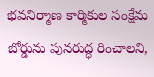భవనిర్మాణ కార్మికుల సంక్షేమ బోర్డును పునరుద్ధ రించాలని,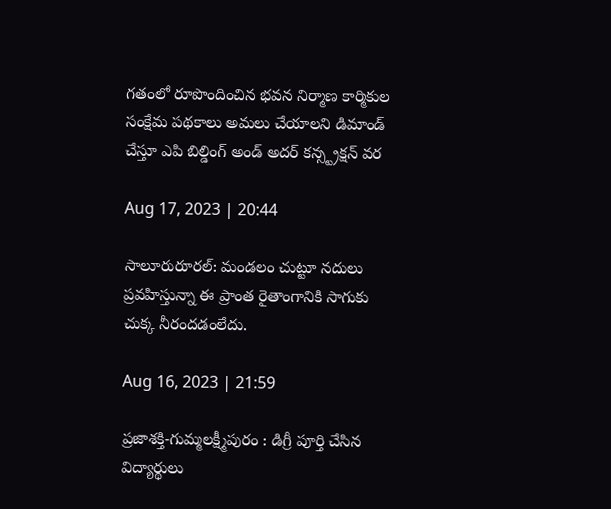గతంలో రూపొందించిన భవన నిర్మాణ కార్మికుల సంక్షేమ పథకాలు అమలు చేయాలని డిమాండ్‌ చేస్తూ ఎపి బిల్డింగ్‌ అండ్‌ అదర్‌ కన్స్ట్రక్షన్‌ వర

Aug 17, 2023 | 20:44

సాలూరురూరల్‌: మండలం చుట్టూ నదులు ప్రవహిస్తున్నా ఈ ప్రాంత రైతాంగానికి సాగుకు చుక్క నీరందడంలేదు.

Aug 16, 2023 | 21:59

ప్రజాశక్తి-గుమ్మలక్ష్మీపురం : డిగ్రీ పూర్తి చేసిన విద్యార్థులు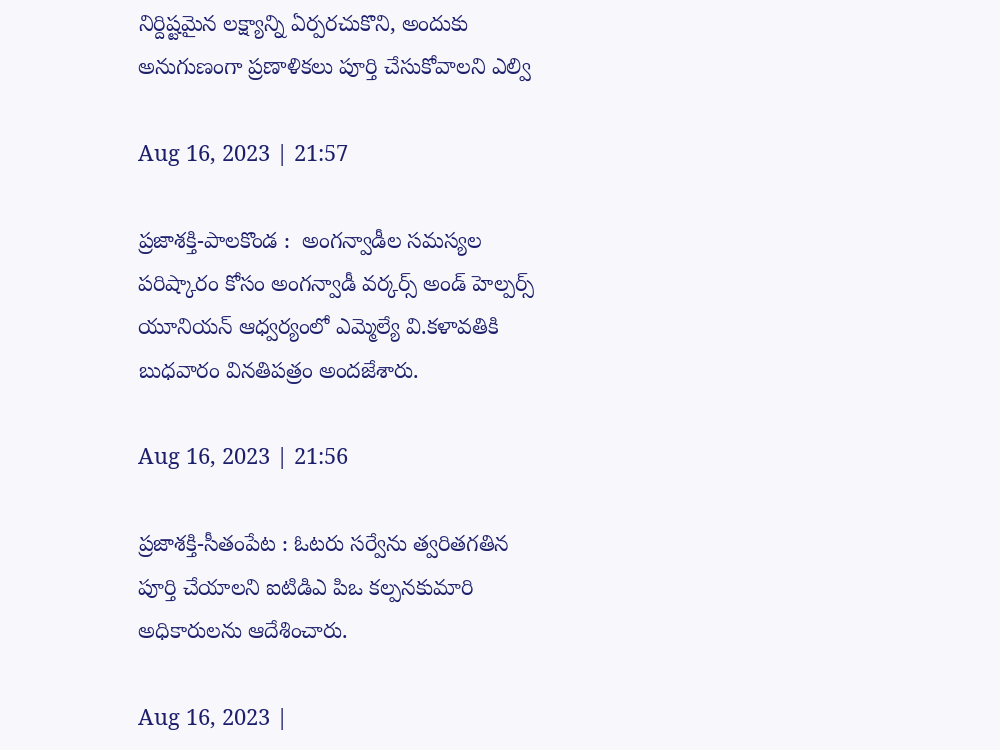నిర్దిష్టమైన లక్ష్యాన్ని ఏర్పరచుకొని, అందుకు అనుగుణంగా ప్రణాళికలు పూర్తి చేసుకోవాలని ఎల్వి

Aug 16, 2023 | 21:57

ప్రజాశక్తి-పాలకొండ :  అంగన్వాడీల సమస్యల పరిష్కారం కోసం అంగన్వాడీ వర్కర్స్‌ అండ్‌ హెల్పర్స్‌ యూనియన్‌ ఆధ్వర్యంలో ఎమ్మెల్యే వి.కళావతికి బుధవారం వినతిపత్రం అందజేశారు.

Aug 16, 2023 | 21:56

ప్రజాశక్తి-సీతంపేట : ఓటరు సర్వేను త్వరితగతిన పూర్తి చేయాలని ఐటిడిఎ పిఒ కల్పనకుమారి అధికారులను ఆదేశించారు.

Aug 16, 2023 |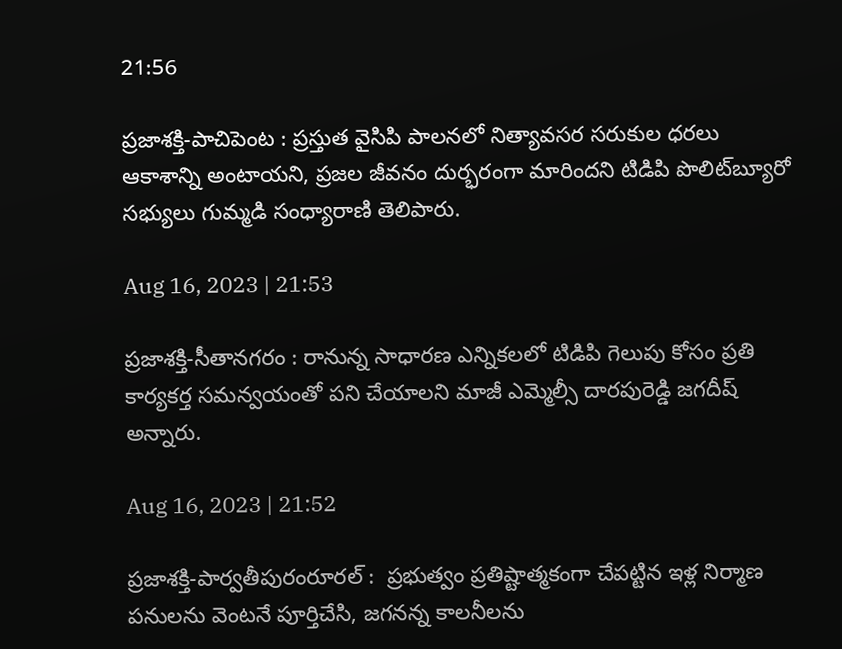21:56

ప్రజాశక్తి-పాచిపెంట : ప్రస్తుత వైసిపి పాలనలో నిత్యావసర సరుకుల ధరలు ఆకాశాన్ని అంటాయని, ప్రజల జీవనం దుర్భరంగా మారిందని టిడిపి పొలిట్‌బ్యూరో సభ్యులు గుమ్మడి సంధ్యారాణి తెలిపారు.

Aug 16, 2023 | 21:53

ప్రజాశక్తి-సీతానగరం : రానున్న సాధారణ ఎన్నికలలో టిడిపి గెలుపు కోసం ప్రతి కార్యకర్త సమన్వయంతో పని చేయాలని మాజీ ఎమ్మెల్సీ దారపురెడ్డి జగదీష్‌ అన్నారు.

Aug 16, 2023 | 21:52

ప్రజాశక్తి-పార్వతీపురంరూరల్‌ :  ప్రభుత్వం ప్రతిష్టాత్మకంగా చేపట్టిన ఇళ్ల నిర్మాణ పనులను వెంటనే పూర్తిచేసి, జగనన్న కాలనీలను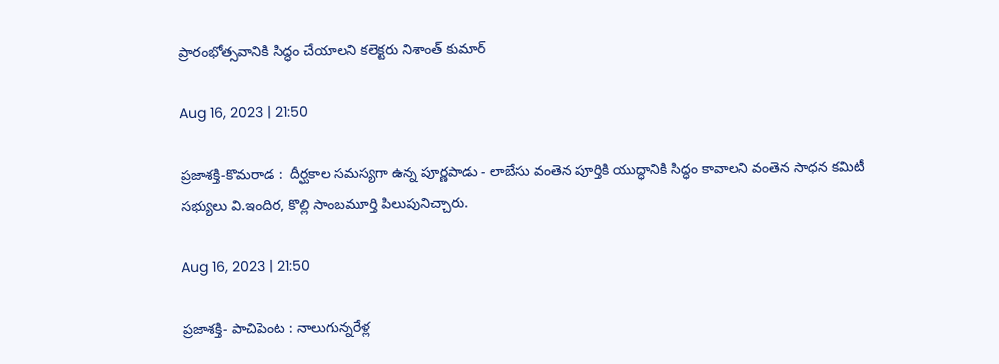ప్రారంభోత్సవానికి సిద్ధం చేయాలని కలెక్టరు నిశాంత్‌ కుమార్

Aug 16, 2023 | 21:50

ప్రజాశక్తి-కొమరాడ :  దీర్ఘకాల సమస్యగా ఉన్న పూర్ణపాడు - లాబేసు వంతెన పూర్తికి యుద్ధానికి సిద్ధం కావాలని వంతెన సాధన కమిటీ సభ్యులు వి.ఇందిర, కొల్లి సాంబమూర్తి పిలుపునిచ్చారు.

Aug 16, 2023 | 21:50

ప్రజాశక్తి- పాచిపెంట : నాలుగున్నరేళ్ల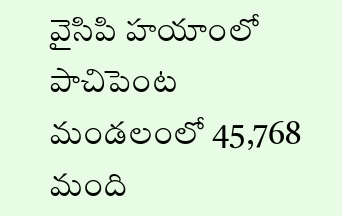వైసిపి హయాంలో పాచిపెంట మండలంలో 45,768 మంది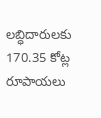లబ్ధిదారులకు 170.35 కోట్ల రూపాయలు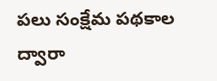పలు సంక్షేమ పథకాల ద్వారా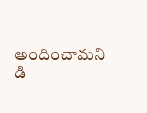అందించామని డి